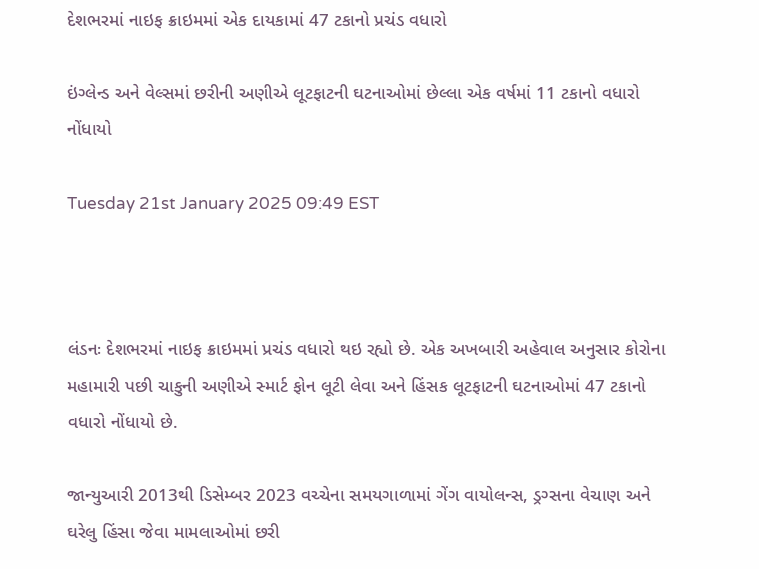દેશભરમાં નાઇફ ક્રાઇમમાં એક દાયકામાં 47 ટકાનો પ્રચંડ વધારો

ઇંગ્લેન્ડ અને વેલ્સમાં છરીની અણીએ લૂટફાટની ઘટનાઓમાં છેલ્લા એક વર્ષમાં 11 ટકાનો વધારો નોંધાયો

Tuesday 21st January 2025 09:49 EST



લંડનઃ દેશભરમાં નાઇફ ક્રાઇમમાં પ્રચંડ વધારો થઇ રહ્યો છે. એક અખબારી અહેવાલ અનુસાર કોરોના મહામારી પછી ચાકુની અણીએ સ્માર્ટ ફોન લૂટી લેવા અને હિંસક લૂટફાટની ઘટનાઓમાં 47 ટકાનો વધારો નોંધાયો છે.

જાન્યુઆરી 2013થી ડિસેમ્બર 2023 વચ્ચેના સમયગાળામાં ગેંગ વાયોલન્સ, ડ્રગ્સના વેચાણ અને ઘરેલુ હિંસા જેવા મામલાઓમાં છરી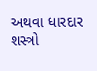અથવા ધારદાર શસ્ત્રો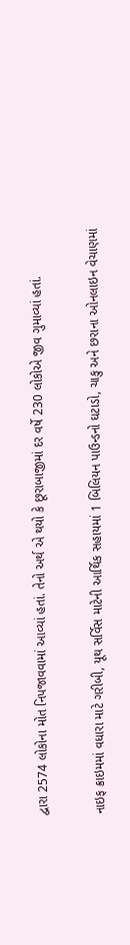દ્વારા 2574 લોકોના મોત નિપજાવવામાં આવ્યાં હતાં. તેનો અર્થ એ થયો કે છૂરાબાજીમાં દર વર્ષે 230 લોકોએ જીવ ગુમાવ્યાં હતાં.

નાઇફ ક્રાઇમમાં વધારા માટે ગરીબી, યૂથ સર્વિસ માટેની આર્થિક સહાયમાં 1 બિલિયન પાઉન્ડનો ઘટાડો, ચાકુ અને છરાના ઓનલાઇન વેચાણમાં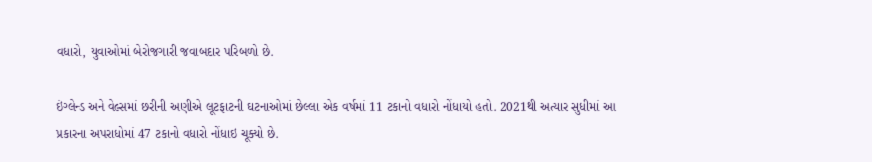વધારો, યુવાઓમાં બેરોજગારી જવાબદાર પરિબળો છે.

ઇંગ્લેન્ડ અને વેલ્સમાં છરીની અણીએ લૂટફાટની ઘટનાઓમાં છેલ્લા એક વર્ષમાં 11 ટકાનો વધારો નોંધાયો હતો. 2021થી અત્યાર સુધીમાં આ પ્રકારના અપરાધોમાં 47 ટકાનો વધારો નોંધાઇ ચૂક્યો છે.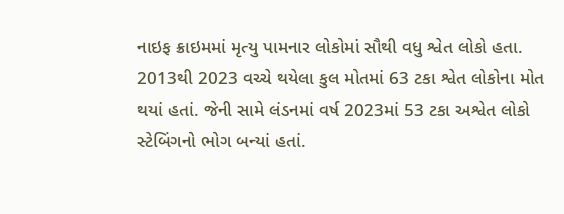નાઇફ ક્રાઇમમાં મૃત્યુ પામનાર લોકોમાં સૌથી વધુ શ્વેત લોકો હતા. 2013થી 2023 વચ્ચે થયેલા કુલ મોતમાં 63 ટકા શ્વેત લોકોના મોત થયાં હતાં. જેની સામે લંડનમાં વર્ષ 2023માં 53 ટકા અશ્વેત લોકો સ્ટેબિંગનો ભોગ બન્યાં હતાં.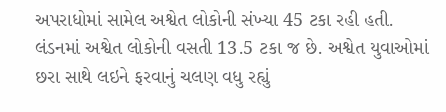અપરાધોમાં સામેલ અશ્વેત લોકોની સંખ્યા 45 ટકા રહી હતી. લંડનમાં અશ્વેત લોકોની વસતી 13.5 ટકા જ છે. અશ્વેત યુવાઓમાં છરા સાથે લઇને ફરવાનું ચલણ વધુ રહ્યું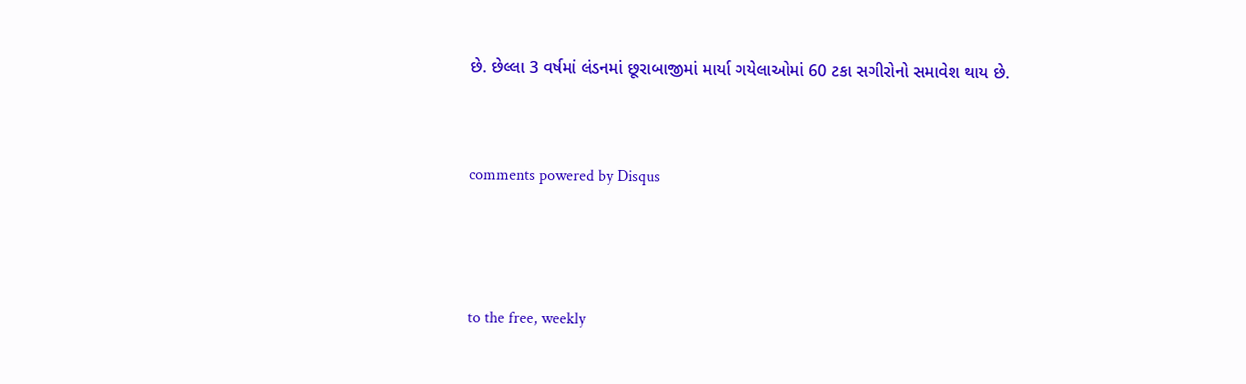છે. છેલ્લા 3 વર્ષમાં લંડનમાં છૂરાબાજીમાં માર્યા ગયેલાઓમાં 60 ટકા સગીરોનો સમાવેશ થાય છે.


comments powered by Disqus



to the free, weekly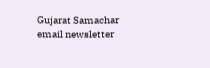Gujarat Samachar email newsletter